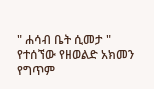" ሐሳብ ቤት ሲመታ " የተሰኘው የዘወልድ አክመን የግጥም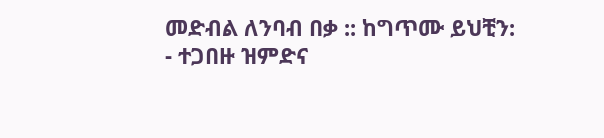መድብል ለንባብ በቃ :: ከግጥሙ ይህቺን: - ተጋበዙ ዝምድና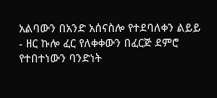አልባውን በአንድ አሰናስሎ የተደባለቀን ልይይ - ዘር ኩሎ ፈር የለቀቀውን በፈርጅ ደምሮ የተበተነውን ባንድነት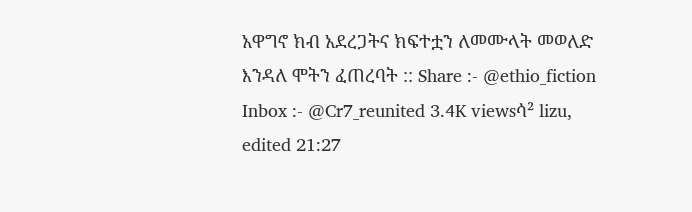አዋግኖ ክብ አደረጋትና ክፍተቷን ለመሙላት መወለድ እንዳለ ሞትን ፈጠረባት :: Share :- @ethio_fiction Inbox :- @Cr7_reunited 3.4K viewsሳ² lizu, edited 21:27